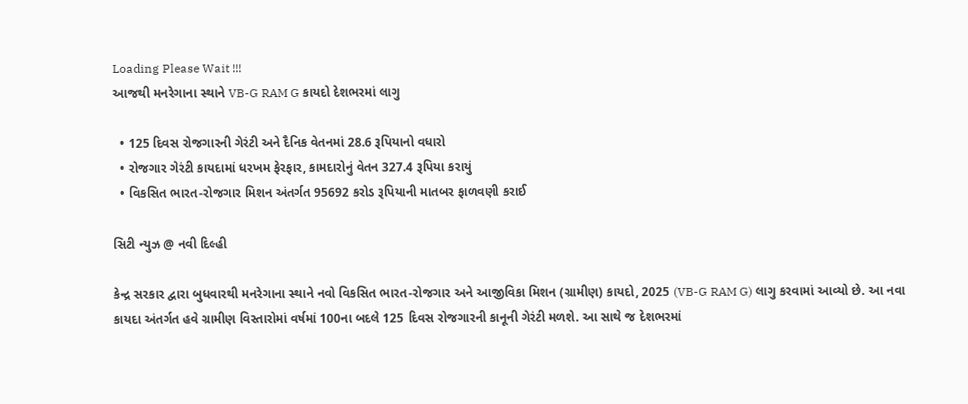Loading Please Wait !!!
આજથી મનરેગાના સ્થાને VB-G RAM G કાયદો દેશભરમાં લાગુ

  • 125 દિવસ રોજગારની ગેરંટી અને દૈનિક વેતનમાં 28.6 રૂપિયાનો વધારો
  • રોજગાર ગેરંટી કાયદામાં ધરખમ ફેરફાર, કામદારોનું વેતન 327.4 રૂપિયા કરાયું
  • વિકસિત ભારત-રોજગાર મિશન અંતર્ગત 95692 કરોડ રૂપિયાની માતબર ફાળવણી કરાઈ

સિટી ન્યુઝ @ નવી દિલ્હી

કેન્દ્ર સરકાર દ્વારા બુધવારથી મનરેગાના સ્થાને નવો વિકસિત ભારત-રોજગાર અને આજીવિકા મિશન (ગ્રામીણ) કાયદો, 2025 (VB-G RAM G) લાગુ કરવામાં આવ્યો છે. આ નવા કાયદા અંતર્ગત હવે ગ્રામીણ વિસ્તારોમાં વર્ષમાં 100ના બદલે 125 દિવસ રોજગારની કાનૂની ગેરંટી મળશે. આ સાથે જ દેશભરમાં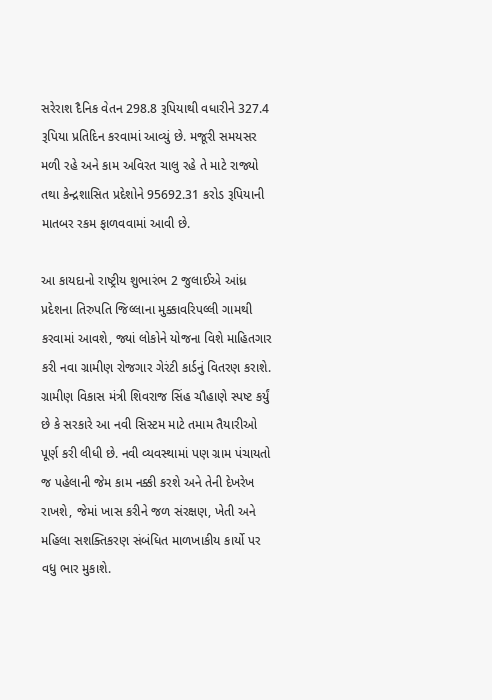સરેરાશ દૈનિક વેતન 298.8 રૂપિયાથી વધારીને 327.4 રૂપિયા પ્રતિદિન કરવામાં આવ્યું છે. મજૂરી સમયસર મળી રહે અને કામ અવિરત ચાલુ રહે તે માટે રાજ્યો તથા કેન્દ્રશાસિત પ્રદેશોને 95692.31 કરોડ રૂપિયાની માતબર રકમ ફાળવવામાં આવી છે.

આ કાયદાનો રાષ્ટ્રીય શુભારંભ 2 જુલાઈએ આંધ્ર પ્રદેશના તિરુપતિ જિલ્લાના મુક્કાવરિપલ્લી ગામથી કરવામાં આવશે, જ્યાં લોકોને યોજના વિશે માહિતગાર કરી નવા ગ્રામીણ રોજગાર ગેરંટી કાર્ડનું વિતરણ કરાશે. ગ્રામીણ વિકાસ મંત્રી શિવરાજ સિંહ ચૌહાણે સ્પષ્ટ કર્યું છે કે સરકારે આ નવી સિસ્ટમ માટે તમામ તૈયારીઓ પૂર્ણ કરી લીધી છે. નવી વ્યવસ્થામાં પણ ગ્રામ પંચાયતો જ પહેલાની જેમ કામ નક્કી કરશે અને તેની દેખરેખ રાખશે, જેમાં ખાસ કરીને જળ સંરક્ષણ, ખેતી અને મહિલા સશક્તિકરણ સંબંધિત માળખાકીય કાર્યો પર વધુ ભાર મુકાશે.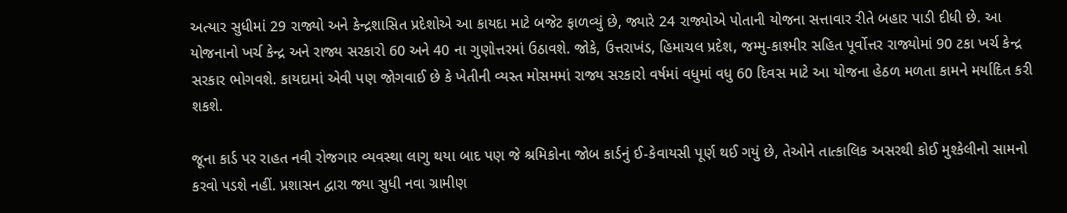અત્યાર સુધીમાં 29 રાજ્યો અને કેન્દ્રશાસિત પ્રદેશોએ આ કાયદા માટે બજેટ ફાળવ્યું છે, જ્યારે 24 રાજ્યોએ પોતાની યોજના સત્તાવાર રીતે બહાર પાડી દીધી છે. આ યોજનાનો ખર્ચ કેન્દ્ર અને રાજ્ય સરકારો 60 અને 40 ના ગુણોત્તરમાં ઉઠાવશે. જોકે, ઉત્તરાખંડ, હિમાચલ પ્રદેશ, જમ્મુ-કાશ્મીર સહિત પૂર્વોત્તર રાજ્યોમાં 90 ટકા ખર્ચ કેન્દ્ર સરકાર ભોગવશે. કાયદામાં એવી પણ જોગવાઈ છે કે ખેતીની વ્યસ્ત મોસમમાં રાજ્ય સરકારો વર્ષમાં વધુમાં વધુ 60 દિવસ માટે આ યોજના હેઠળ મળતા કામને મર્યાદિત કરી શકશે.

જૂના કાર્ડ પર રાહત નવી રોજગાર વ્યવસ્થા લાગુ થયા બાદ પણ જે શ્રમિકોના જોબ કાર્ડનું ઈ-કેવાયસી પૂર્ણ થઈ ગયું છે, તેઓને તાત્કાલિક અસરથી કોઈ મુશ્કેલીનો સામનો કરવો પડશે નહીં. પ્રશાસન દ્વારા જ્યા સુધી નવા ગ્રામીણ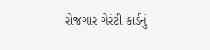રોજગાર ગેરંટી કાર્ડનું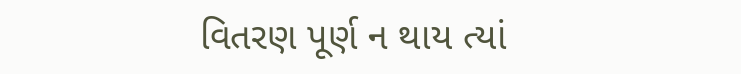વિતરણ પૂર્ણ ન થાય ત્યાં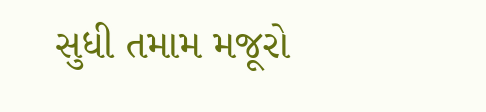સુધી તમામ મજૂરો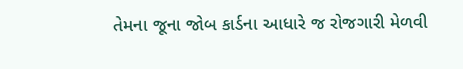તેમના જૂના જોબ કાર્ડના આધારે જ રોજગારી મેળવી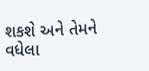શકશે અને તેમને વધેલા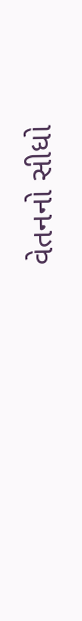વેતનનો સીધો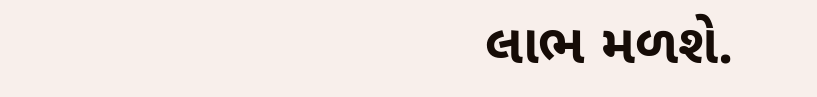લાભ મળશે.